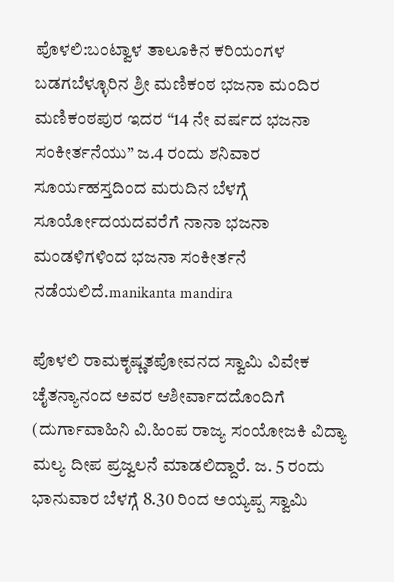ಪೊಳಲಿ:ಬಂಟ್ವಾಳ ತಾಲೂಕಿನ ಕರಿಯಂಗಳ ಬಡಗಬೆಳ್ಳೂರಿನ ಶ್ರೀ ಮಣಿಕಂಠ ಭಜನಾ ಮಂದಿರ ಮಣಿಕಂಠಪುರ ಇದರ “14 ನೇ ವರ್ಷದ ಭಜನಾ ಸಂಕೀರ್ತನೆಯು” ಜ.4 ರಂದು ಶನಿವಾರ ಸೂರ್ಯಹಸ್ತದಿಂದ ಮರುದಿನ ಬೆಳಗ್ಗೆ ಸೂರ್ಯೋದಯದವರೆಗೆ ನಾನಾ ಭಜನಾ ಮಂಡಳಿಗಳಿಂದ ಭಜನಾ ಸಂಕೀರ್ತನೆ ನಡೆಯಲಿದೆ.manikanta mandira

ಪೊಳಲಿ ರಾಮಕೃಷ್ಣತಪೋವನದ ಸ್ವಾಮಿ ವಿವೇಕ ಚೈತನ್ಯಾನಂದ ಅವರ ಆಶೀರ್ವಾದದೊಂದಿಗೆ (ದುರ್ಗಾವಾಹಿನಿ ವಿ.ಹಿಂಪ ರಾಜ್ಯ ಸಂಯೋಜಕಿ ವಿದ್ಯಾ ಮಲ್ಯ ದೀಪ ಪ್ರಜ್ವಲನೆ ಮಾಡಲಿದ್ದಾರೆ. ಜ. 5 ರಂದು ಭಾನುವಾರ ಬೆಳಗ್ಗೆ 8.30 ರಿಂದ ಅಯ್ಯಪ್ಪ ಸ್ವಾಮಿ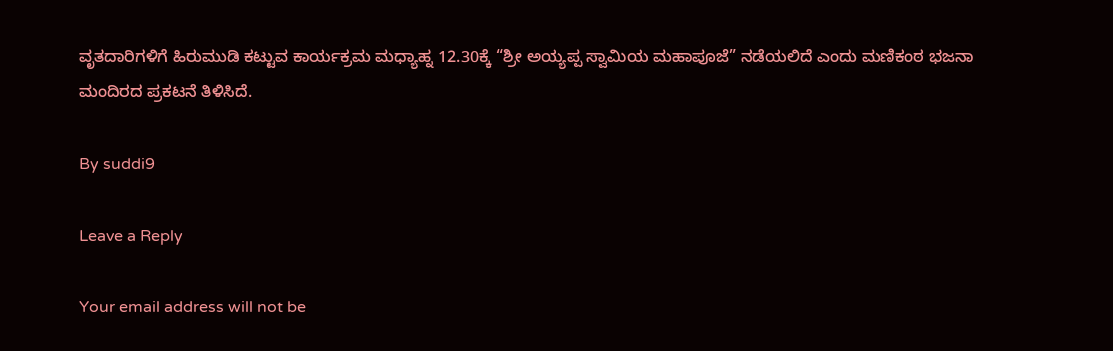ವೃತದಾರಿಗಳಿಗೆ ಹಿರುಮುಡಿ ಕಟ್ಟುವ ಕಾರ್ಯಕ್ರಮ ಮಧ್ಯಾಹ್ನ 12.30ಕ್ಕೆ “ಶ್ರೀ ಅಯ್ಯಪ್ಪ ಸ್ವಾಮಿಯ ಮಹಾಪೂಜೆ” ನಡೆಯಲಿದೆ ಎಂದು ಮಣಿಕಂಠ ಭಜನಾ ಮಂದಿರದ ಪ್ರಕಟನೆ ತಿಳಿಸಿದೆ.

By suddi9

Leave a Reply

Your email address will not be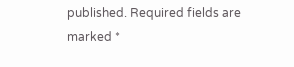published. Required fields are marked *